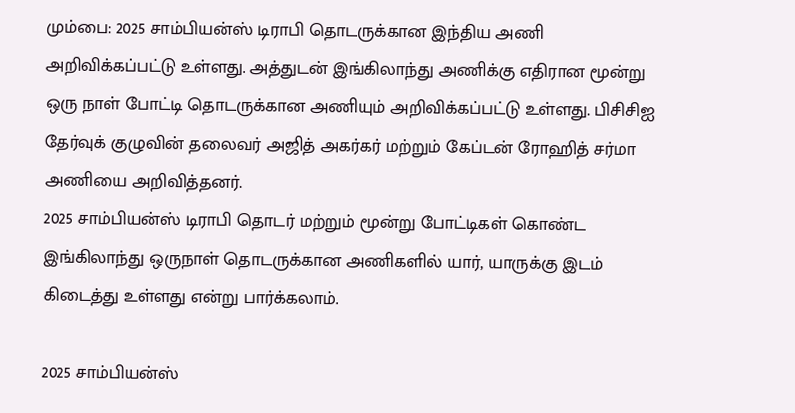மும்பை: 2025 சாம்பியன்ஸ் டிராபி தொடருக்கான இந்திய அணி அறிவிக்கப்பட்டு உள்ளது. அத்துடன் இங்கிலாந்து அணிக்கு எதிரான மூன்று ஒரு நாள் போட்டி தொடருக்கான அணியும் அறிவிக்கப்பட்டு உள்ளது. பிசிசிஐ தேர்வுக் குழுவின் தலைவர் அஜித் அகர்கர் மற்றும் கேப்டன் ரோஹித் சர்மா அணியை அறிவித்தனர்.
2025 சாம்பியன்ஸ் டிராபி தொடர் மற்றும் மூன்று போட்டிகள் கொண்ட இங்கிலாந்து ஒருநாள் தொடருக்கான அணிகளில் யார், யாருக்கு இடம் கிடைத்து உள்ளது என்று பார்க்கலாம்.

2025 சாம்பியன்ஸ்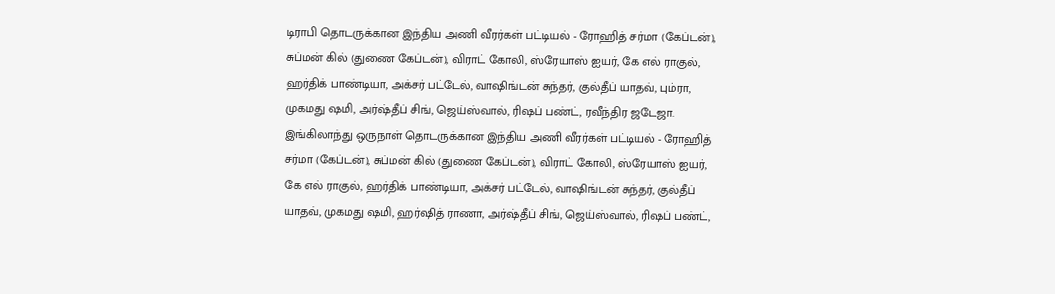டிராபி தொடருக்கான இந்திய அணி வீரர்கள் பட்டியல் - ரோஹித் சர்மா (கேப்டன்), சுப்மன் கில் (துணை கேப்டன்), விராட் கோலி, ஸ்ரேயாஸ் ஐயர், கே எல் ராகுல், ஹர்திக் பாண்டியா, அக்சர் பட்டேல், வாஷிங்டன் சுந்தர், குல்தீப் யாதவ், பும்ரா, முகமது ஷமி, அர்ஷ்தீப் சிங், ஜெய்ஸ்வால், ரிஷப் பண்ட், ரவீந்திர ஜடேஜா.
இங்கிலாந்து ஒருநாள் தொடருக்கான இந்திய அணி வீரர்கள் பட்டியல் - ரோஹித் சர்மா (கேப்டன்), சுப்மன் கில் (துணை கேப்டன்), விராட் கோலி, ஸ்ரேயாஸ் ஐயர், கே எல் ராகுல், ஹர்திக் பாண்டியா, அக்சர் பட்டேல், வாஷிங்டன் சுந்தர், குல்தீப் யாதவ், முகமது ஷமி, ஹர்ஷித் ராணா, அர்ஷ்தீப் சிங், ஜெய்ஸ்வால், ரிஷப் பண்ட்,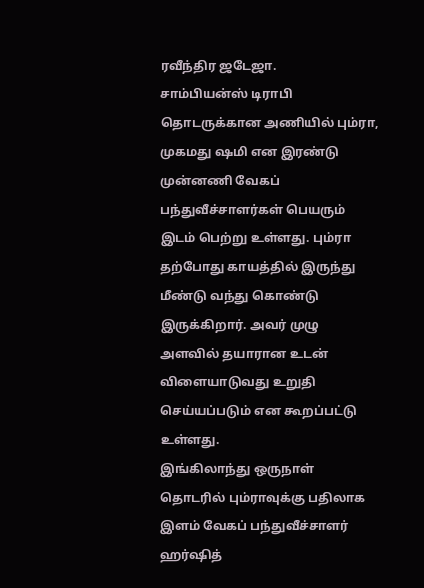ரவீந்திர ஜடேஜா.
சாம்பியன்ஸ் டிராபி தொடருக்கான அணியில் பும்ரா, முகமது ஷமி என இரண்டு முன்னணி வேகப் பந்துவீச்சாளர்கள் பெயரும் இடம் பெற்று உள்ளது. பும்ரா தற்போது காயத்தில் இருந்து மீண்டு வந்து கொண்டு இருக்கிறார். அவர் முழு அளவில் தயாரான உடன் விளையாடுவது உறுதி செய்யப்படும் என கூறப்பட்டு உள்ளது.
இங்கிலாந்து ஒருநாள் தொடரில் பும்ராவுக்கு பதிலாக இளம் வேகப் பந்துவீச்சாளர் ஹர்ஷித்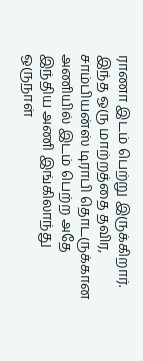ராணா இடம் பெற்று இருக்கிறார். இந்த ஒரு மாற்றத்தை தவிர, சாம்பியன்ஸ் டிராபி தொடருக்கான அணியில் இடம் பெற்ற அதே இந்திய அணி இங்கிலாந்து ஒருநாள்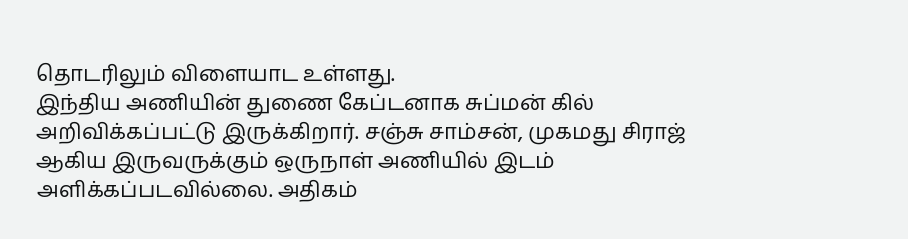தொடரிலும் விளையாட உள்ளது.
இந்திய அணியின் துணை கேப்டனாக சுப்மன் கில் அறிவிக்கப்பட்டு இருக்கிறார். சஞ்சு சாம்சன், முகமது சிராஜ் ஆகிய இருவருக்கும் ஒருநாள் அணியில் இடம் அளிக்கப்படவில்லை. அதிகம்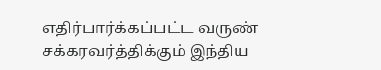எதிர்பார்க்கப்பட்ட வருண் சக்கரவர்த்திக்கும் இந்திய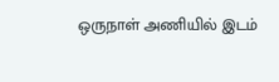ஒருநாள் அணியில் இடம்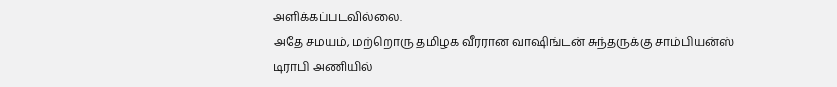அளிக்கப்படவில்லை.
அதே சமயம், மற்றொரு தமிழக வீரரான வாஷிங்டன் சுந்தருக்கு சாம்பியன்ஸ் டிராபி அணியில்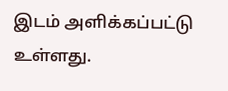இடம் அளிக்கப்பட்டு உள்ளது.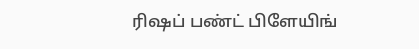ரிஷப் பண்ட் பிளேயிங்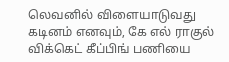லெவனில் விளையாடுவது கடினம் எனவும், கே எல் ராகுல் விக்கெட் கீப்பிங் பணியை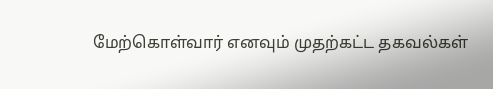மேற்கொள்வார் எனவும் முதற்கட்ட தகவல்கள்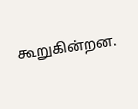கூறுகின்றன.